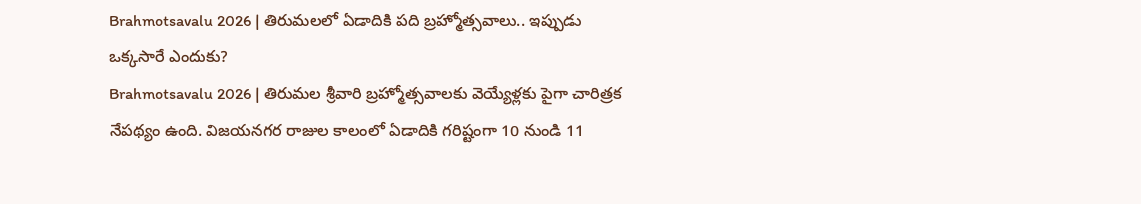Brahmotsavalu 2026 | తిరుమలలో ఏడాదికి పది బ్రహ్మోత్సవాలు.. ఇప్పుడు ఒక్కసారే ఎందుకు?
Brahmotsavalu 2026 | తిరుమల శ్రీవారి బ్రహ్మోత్సవాలకు వెయ్యేళ్లకు పైగా చారిత్రక నేపథ్యం ఉంది. విజయనగర రాజుల కాలంలో ఏడాదికి గరిష్టంగా 10 నుండి 11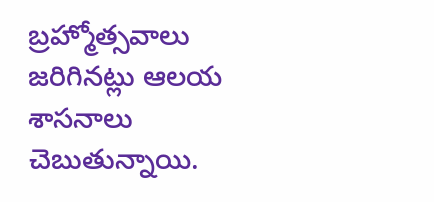బ్రహ్మోత్సవాలు జరిగినట్లు ఆలయ శాసనాలు చెబుతున్నాయి.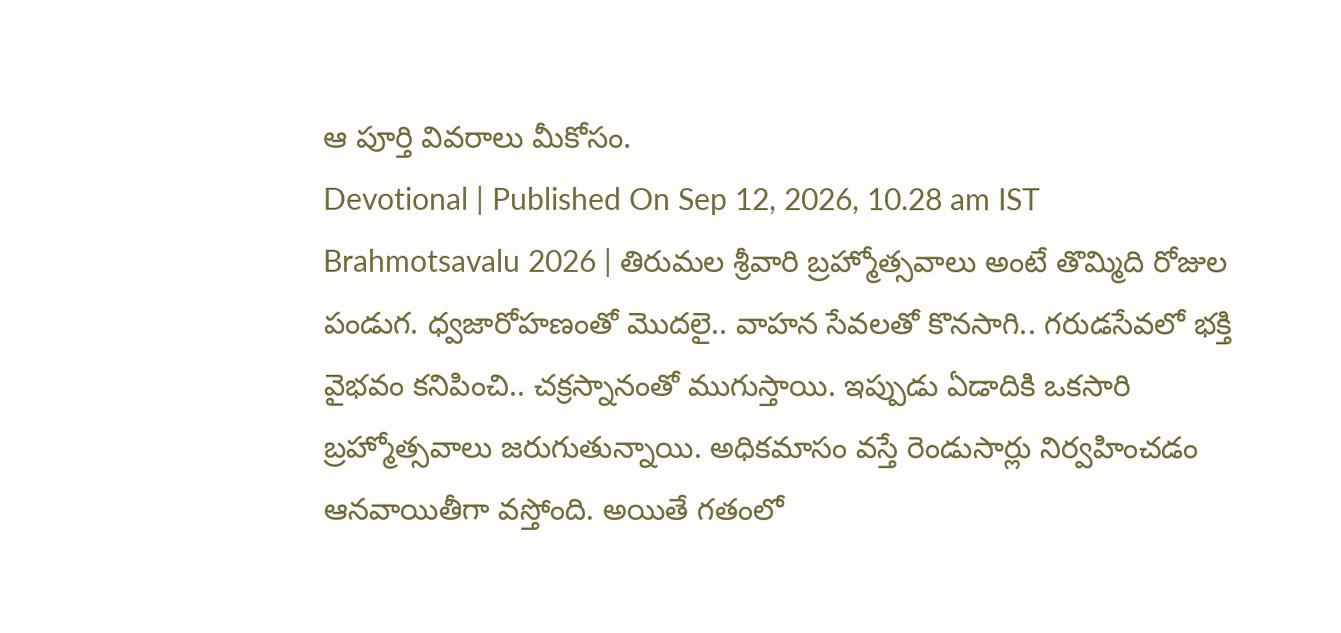ఆ పూర్తి వివరాలు మీకోసం.
Devotional | Published On Sep 12, 2026, 10.28 am IST
Brahmotsavalu 2026 | తిరుమల శ్రీవారి బ్రహ్మోత్సవాలు అంటే తొమ్మిది రోజుల పండుగ. ధ్వజారోహణంతో మొదలై.. వాహన సేవలతో కొనసాగి.. గరుడసేవలో భక్తి వైభవం కనిపించి.. చక్రస్నానంతో ముగుస్తాయి. ఇప్పుడు ఏడాదికి ఒకసారి బ్రహ్మోత్సవాలు జరుగుతున్నాయి. అధికమాసం వస్తే రెండుసార్లు నిర్వహించడం ఆనవాయితీగా వస్తోంది. అయితే గతంలో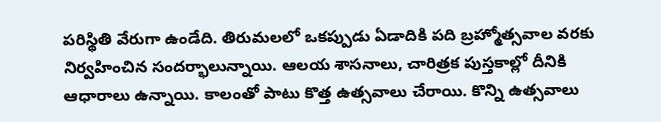పరిస్థితి వేరుగా ఉండేది. తిరుమలలో ఒకప్పుడు ఏడాదికి పది బ్రహ్మోత్సవాల వరకు నిర్వహించిన సందర్భాలున్నాయి. ఆలయ శాసనాలు, చారిత్రక పుస్తకాల్లో దీనికి ఆధారాలు ఉన్నాయి. కాలంతో పాటు కొత్త ఉత్సవాలు చేరాయి. కొన్ని ఉత్సవాలు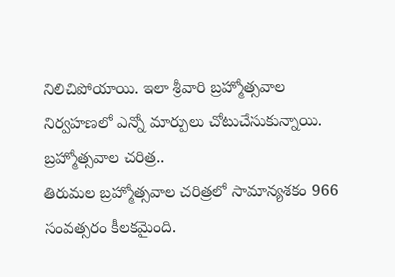నిలిచిపోయాయి. ఇలా శ్రీవారి బ్రహ్మోత్సవాల నిర్వహణలో ఎన్నో మార్పులు చోటుచేసుకున్నాయి.
బ్రహ్మోత్సవాల చరిత్ర..
తిరుమల బ్రహ్మోత్సవాల చరిత్రలో సామాన్యశకం 966 సంవత్సరం కీలకమైంది.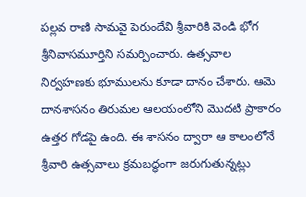పల్లవ రాణి సామవై పెరుందేవి శ్రీవారికి వెండి భోగ శ్రీనివాసమూర్తిని సమర్పించారు. ఉత్సవాల నిర్వహణకు భూములను కూడా దానం చేశారు. ఆమె దానశాసనం తిరుమల ఆలయంలోని మొదటి ప్రాకారం ఉత్తర గోడపై ఉంది. ఈ శాసనం ద్వారా ఆ కాలంలోనే శ్రీవారి ఉత్సవాలు క్రమబద్ధంగా జరుగుతున్నట్లు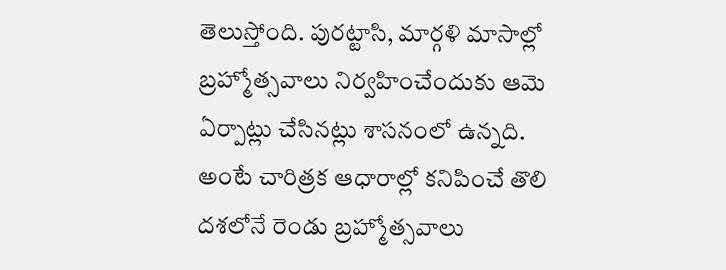తెలుస్తోంది. పురట్టాసి, మార్గళి మాసాల్లో బ్రహ్మోత్సవాలు నిర్వహించేందుకు ఆమె ఏర్పాట్లు చేసినట్లు శాసనంలో ఉన్నది. అంటే చారిత్రక ఆధారాల్లో కనిపించే తొలి దశలోనే రెండు బ్రహ్మోత్సవాలు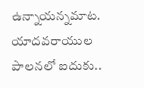ఉన్నాయన్నమాట.
యాదవరాయుల పాలనలో ఐదుకు..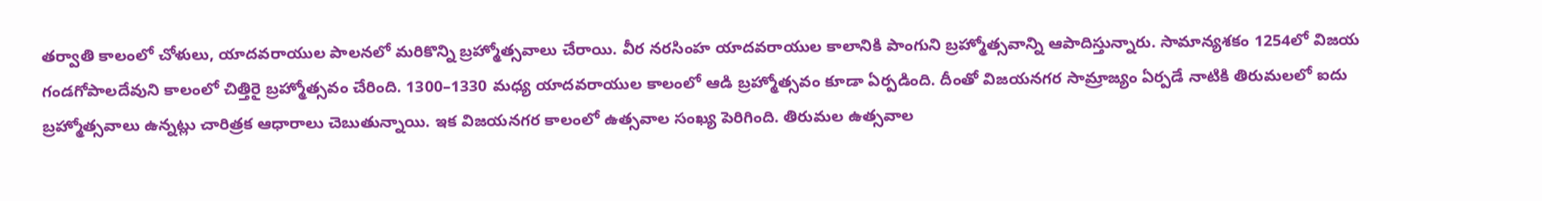తర్వాతి కాలంలో చోళులు, యాదవరాయుల పాలనలో మరికొన్ని బ్రహ్మోత్సవాలు చేరాయి. వీర నరసింహ యాదవరాయుల కాలానికి పాంగుని బ్రహ్మోత్సవాన్ని ఆపాదిస్తున్నారు. సామాన్యశకం 1254లో విజయ గండగోపాలదేవుని కాలంలో చిత్తిరై బ్రహ్మోత్సవం చేరింది. 1300–1330 మధ్య యాదవరాయుల కాలంలో ఆడి బ్రహ్మోత్సవం కూడా ఏర్పడింది. దీంతో విజయనగర సామ్రాజ్యం ఏర్పడే నాటికి తిరుమలలో ఐదు బ్రహ్మోత్సవాలు ఉన్నట్లు చారిత్రక ఆధారాలు చెబుతున్నాయి. ఇక విజయనగర కాలంలో ఉత్సవాల సంఖ్య పెరిగింది. తిరుమల ఉత్సవాల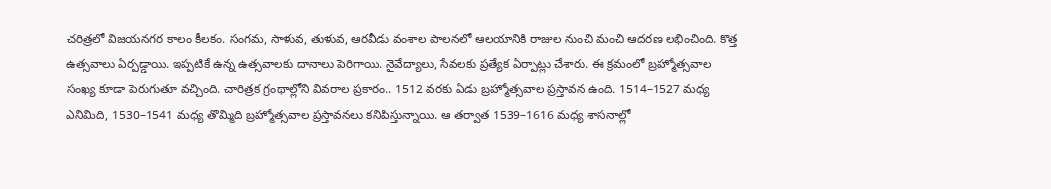చరిత్రలో విజయనగర కాలం కీలకం. సంగమ, సాళువ, తుళువ, ఆరవీడు వంశాల పాలనలో ఆలయానికి రాజుల నుంచి మంచి ఆదరణ లభించింది. కొత్త ఉత్సవాలు ఏర్పడ్డాయి. ఇప్పటికే ఉన్న ఉత్సవాలకు దానాలు పెరిగాయి. నైవేద్యాలు, సేవలకు ప్రత్యేక ఏర్పాట్లు చేశారు. ఈ క్రమంలో బ్రహ్మోత్సవాల సంఖ్య కూడా పెరుగుతూ వచ్చింది. చారిత్రక గ్రంథాల్లోని వివరాల ప్రకారం.. 1512 వరకు ఏడు బ్రహ్మోత్సవాల ప్రస్తావన ఉంది. 1514–1527 మధ్య ఎనిమిది, 1530–1541 మధ్య తొమ్మిది బ్రహ్మోత్సవాల ప్రస్తావనలు కనిపిస్తున్నాయి. ఆ తర్వాత 1539–1616 మధ్య శాసనాల్లో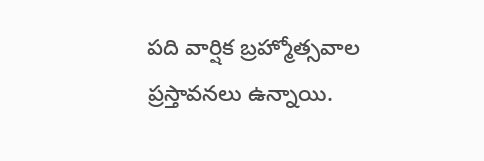పది వార్షిక బ్రహ్మోత్సవాల ప్రస్తావనలు ఉన్నాయి.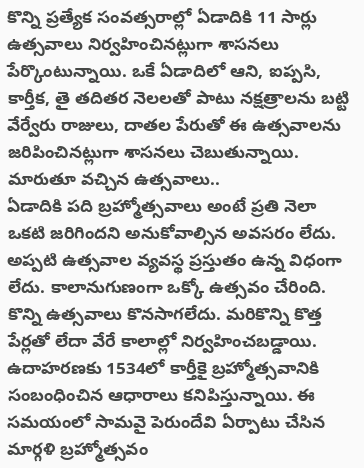కొన్ని ప్రత్యేక సంవత్సరాల్లో ఏడాదికి 11 సార్లు ఉత్సవాలు నిర్వహించినట్లుగా శాసనలు పేర్కొంటున్నాయి. ఒకే ఏడాదిలో ఆని, ఐప్పసి, కార్తీక, తై తదితర నెలలతో పాటు నక్షత్రాలను బట్టి వేర్వేరు రాజులు, దాతల పేరుతో ఈ ఉత్సవాలను జరిపించినట్లుగా శాసనలు చెబుతున్నాయి.
మారుతూ వచ్చిన ఉత్సవాలు..
ఏడాదికి పది బ్రహ్మోత్సవాలు అంటే ప్రతి నెలా ఒకటి జరిగిందని అనుకోవాల్సిన అవసరం లేదు. అప్పటి ఉత్సవాల వ్యవస్థ ప్రస్తుతం ఉన్న విధంగా లేదు. కాలానుగుణంగా ఒక్కో ఉత్సవం చేరింది. కొన్ని ఉత్సవాలు కొనసాగలేదు. మరికొన్ని కొత్త పేర్లతో లేదా వేరే కాలాల్లో నిర్వహించబడ్డాయి. ఉదాహరణకు 1534లో కార్తీకై బ్రహ్మోత్సవానికి సంబంధించిన ఆధారాలు కనిపిస్తున్నాయి. ఈ సమయంలో సామవై పెరుందేవి ఏర్పాటు చేసిన మార్గళి బ్రహ్మోత్సవం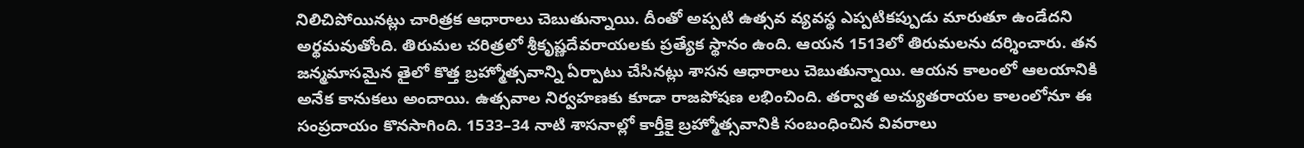నిలిచిపోయినట్లు చారిత్రక ఆధారాలు చెబుతున్నాయి. దీంతో అప్పటి ఉత్సవ వ్యవస్థ ఎప్పటికప్పుడు మారుతూ ఉండేదని అర్థమవుతోంది. తిరుమల చరిత్రలో శ్రీకృష్ణదేవరాయలకు ప్రత్యేక స్థానం ఉంది. ఆయన 1513లో తిరుమలను దర్శించారు. తన జన్మమాసమైన తైలో కొత్త బ్రహ్మోత్సవాన్ని ఏర్పాటు చేసినట్లు శాసన ఆధారాలు చెబుతున్నాయి. ఆయన కాలంలో ఆలయానికి అనేక కానుకలు అందాయి. ఉత్సవాల నిర్వహణకు కూడా రాజపోషణ లభించింది. తర్వాత అచ్యుతరాయల కాలంలోనూ ఈ సంప్రదాయం కొనసాగింది. 1533–34 నాటి శాసనాల్లో కార్తీకై బ్రహ్మోత్సవానికి సంబంధించిన వివరాలు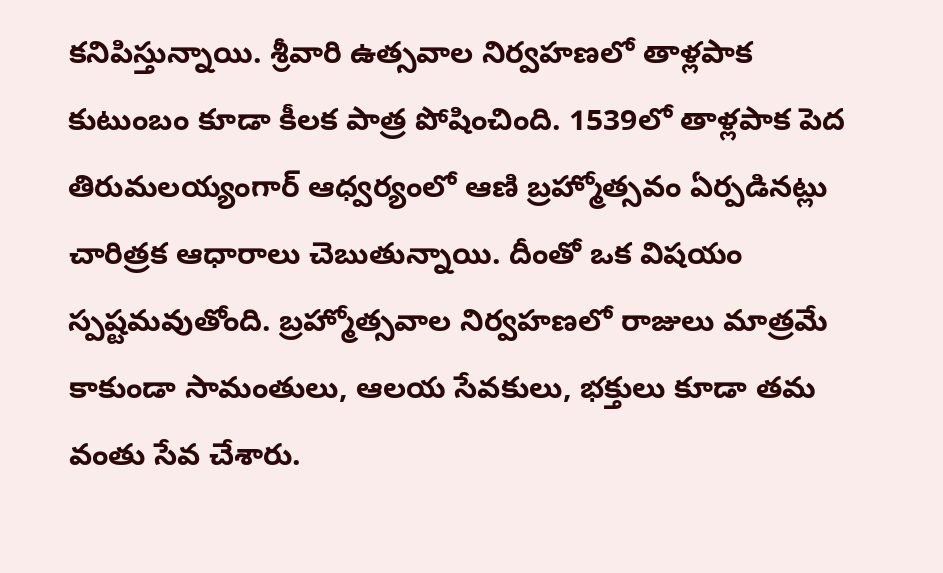కనిపిస్తున్నాయి. శ్రీవారి ఉత్సవాల నిర్వహణలో తాళ్లపాక కుటుంబం కూడా కీలక పాత్ర పోషించింది. 1539లో తాళ్లపాక పెద తిరుమలయ్యంగార్ ఆధ్వర్యంలో ఆణి బ్రహ్మోత్సవం ఏర్పడినట్లు చారిత్రక ఆధారాలు చెబుతున్నాయి. దీంతో ఒక విషయం స్పష్టమవుతోంది. బ్రహ్మోత్సవాల నిర్వహణలో రాజులు మాత్రమే కాకుండా సామంతులు, ఆలయ సేవకులు, భక్తులు కూడా తమ వంతు సేవ చేశారు.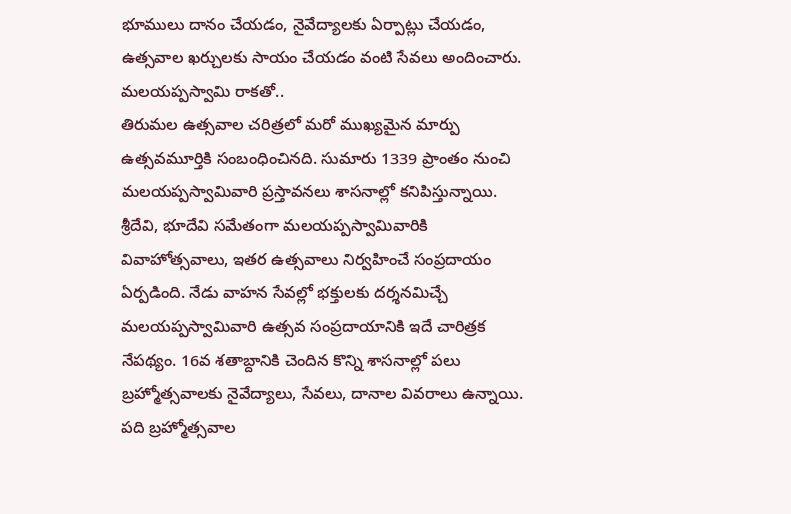భూములు దానం చేయడం, నైవేద్యాలకు ఏర్పాట్లు చేయడం, ఉత్సవాల ఖర్చులకు సాయం చేయడం వంటి సేవలు అందించారు.
మలయప్పస్వామి రాకతో..
తిరుమల ఉత్సవాల చరిత్రలో మరో ముఖ్యమైన మార్పు ఉత్సవమూర్తికి సంబంధించినది. సుమారు 1339 ప్రాంతం నుంచి మలయప్పస్వామివారి ప్రస్తావనలు శాసనాల్లో కనిపిస్తున్నాయి. శ్రీదేవి, భూదేవి సమేతంగా మలయప్పస్వామివారికి వివాహోత్సవాలు, ఇతర ఉత్సవాలు నిర్వహించే సంప్రదాయం ఏర్పడింది. నేడు వాహన సేవల్లో భక్తులకు దర్శనమిచ్చే మలయప్పస్వామివారి ఉత్సవ సంప్రదాయానికి ఇదే చారిత్రక నేపథ్యం. 16వ శతాబ్దానికి చెందిన కొన్ని శాసనాల్లో పలు బ్రహ్మోత్సవాలకు నైవేద్యాలు, సేవలు, దానాల వివరాలు ఉన్నాయి. పది బ్రహ్మోత్సవాల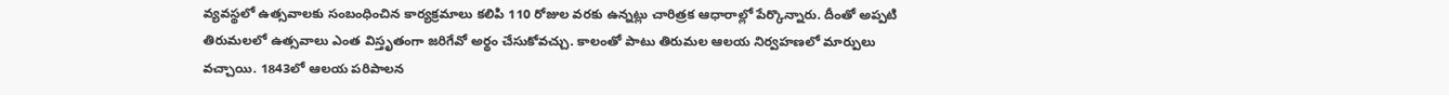వ్యవస్థలో ఉత్సవాలకు సంబంధించిన కార్యక్రమాలు కలిపి 110 రోజుల వరకు ఉన్నట్లు చారిత్రక ఆధారాల్లో పేర్కొన్నారు. దీంతో అప్పటి తిరుమలలో ఉత్సవాలు ఎంత విస్తృతంగా జరిగేవో అర్థం చేసుకోవచ్చు. కాలంతో పాటు తిరుమల ఆలయ నిర్వహణలో మార్పులు వచ్చాయి. 1843లో ఆలయ పరిపాలన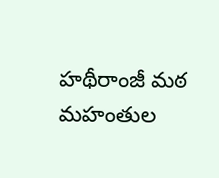హథీరాంజీ మఠ మహంతుల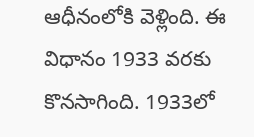ఆధీనంలోకి వెళ్లింది. ఈ విధానం 1933 వరకు కొనసాగింది. 1933లో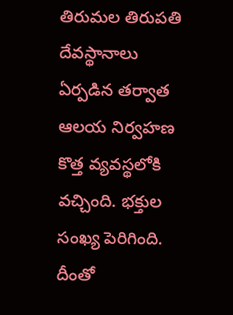తిరుమల తిరుపతి దేవస్థానాలు ఏర్పడిన తర్వాత ఆలయ నిర్వహణ కొత్త వ్యవస్థలోకి వచ్చింది. భక్తుల సంఖ్య పెరిగింది. దీంతో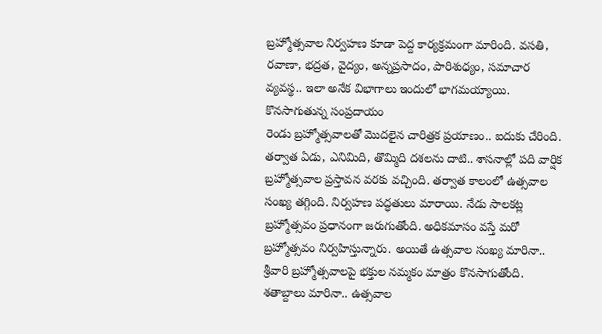బ్రహ్మోత్సవాల నిర్వహణ కూడా పెద్ద కార్యక్రమంగా మారింది. వసతి, రవాణా, భద్రత, వైద్యం, అన్నప్రసాదం, పారిశుధ్యం, సమాచార వ్యవస్థ.. ఇలా అనేక విభాగాలు ఇందులో భాగమయ్యాయి.
కొనసాగుతున్న సంప్రదాయం
రెండు బ్రహ్మోత్సవాలతో మొదలైన చారిత్రక ప్రయాణం.. ఐదుకు చేరింది. తర్వాత ఏడు, ఎనిమిది, తొమ్మిది దశలను దాటి.. శాసనాల్లో పది వార్షిక బ్రహ్మోత్సవాల ప్రస్తావన వరకు వచ్చింది. తర్వాత కాలంలో ఉత్సవాల సంఖ్య తగ్గింది. నిర్వహణ పద్ధతులు మారాయి. నేడు సాలకట్ల బ్రహ్మోత్సవం ప్రధానంగా జరుగుతోంది. అధికమాసం వస్తే మరో బ్రహ్మోత్సవం నిర్వహిస్తున్నారు. అయితే ఉత్సవాల సంఖ్య మారినా.. శ్రీవారి బ్రహ్మోత్సవాలపై భక్తుల నమ్మకం మాత్రం కొనసాగుతోంది. శతాబ్దాలు మారినా.. ఉత్సవాల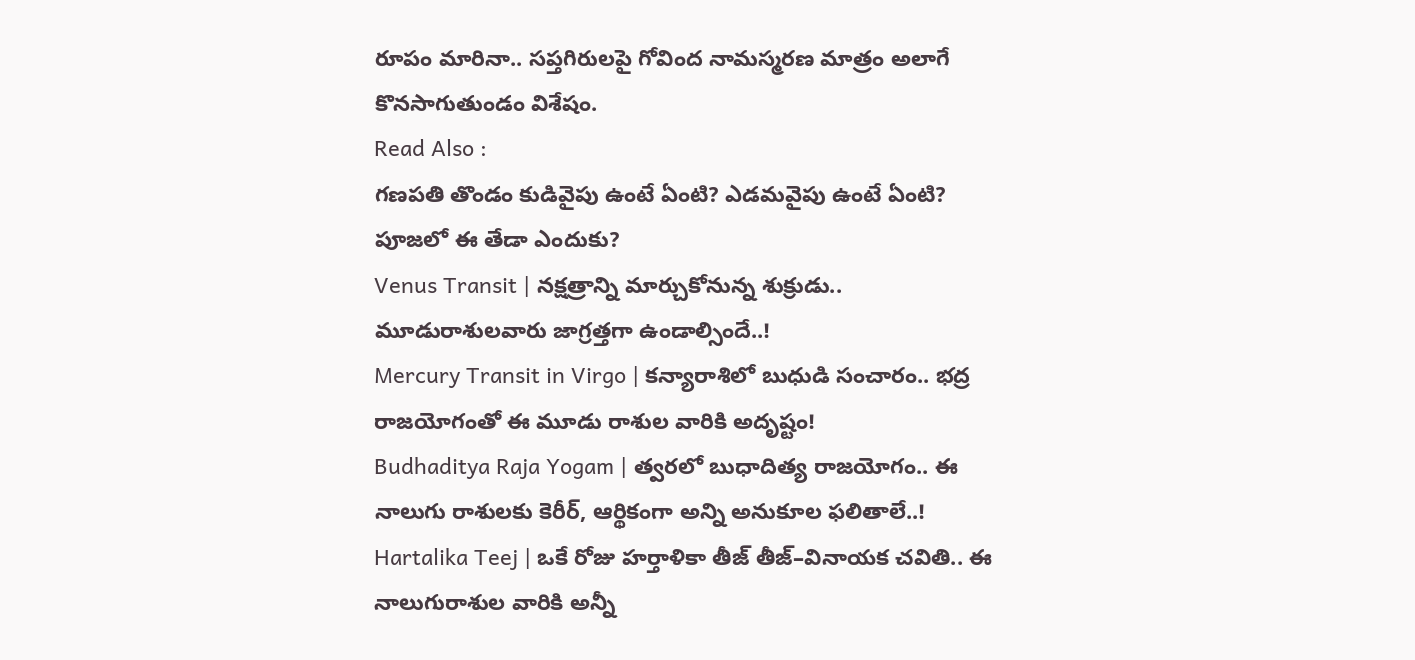రూపం మారినా.. సప్తగిరులపై గోవింద నామస్మరణ మాత్రం అలాగే కొనసాగుతుండం విశేషం.
Read Also :
గణపతి తొండం కుడివైపు ఉంటే ఏంటి? ఎడమవైపు ఉంటే ఏంటి? పూజలో ఈ తేడా ఎందుకు?
Venus Transit | నక్షత్రాన్ని మార్చుకోనున్న శుక్రుడు.. మూడురాశులవారు జాగ్రత్తగా ఉండాల్సిందే..!
Mercury Transit in Virgo | కన్యారాశిలో బుధుడి సంచారం.. భద్ర రాజయోగంతో ఈ మూడు రాశుల వారికి అదృష్టం!
Budhaditya Raja Yogam | త్వరలో బుధాదిత్య రాజయోగం.. ఈ నాలుగు రాశులకు కెరీర్, ఆర్థికంగా అన్ని అనుకూల ఫలితాలే..!
Hartalika Teej | ఒకే రోజు హర్తాళికా తీజ్ తీజ్–వినాయక చవితి.. ఈ నాలుగురాశుల వారికి అన్నీ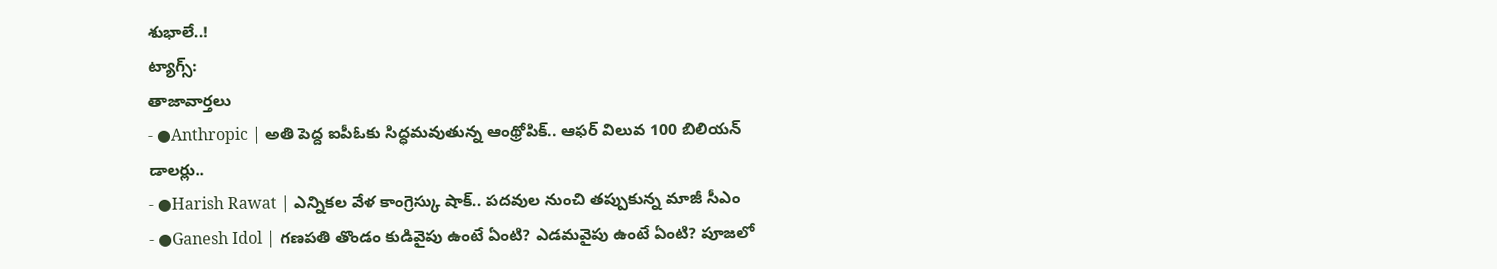శుభాలే..!
ట్యాగ్స్:
తాజావార్తలు
- ●Anthropic | అతి పెద్ద ఐపీఓకు సిద్ధమవుతున్న ఆంథ్రోపిక్.. ఆఫర్ విలువ 100 బిలియన్ డాలర్లు..
- ●Harish Rawat | ఎన్నికల వేళ కాంగ్రెస్కు షాక్.. పదవుల నుంచి తప్పుకున్న మాజీ సీఎం
- ●Ganesh Idol | గణపతి తొండం కుడివైపు ఉంటే ఏంటి? ఎడమవైపు ఉంటే ఏంటి? పూజలో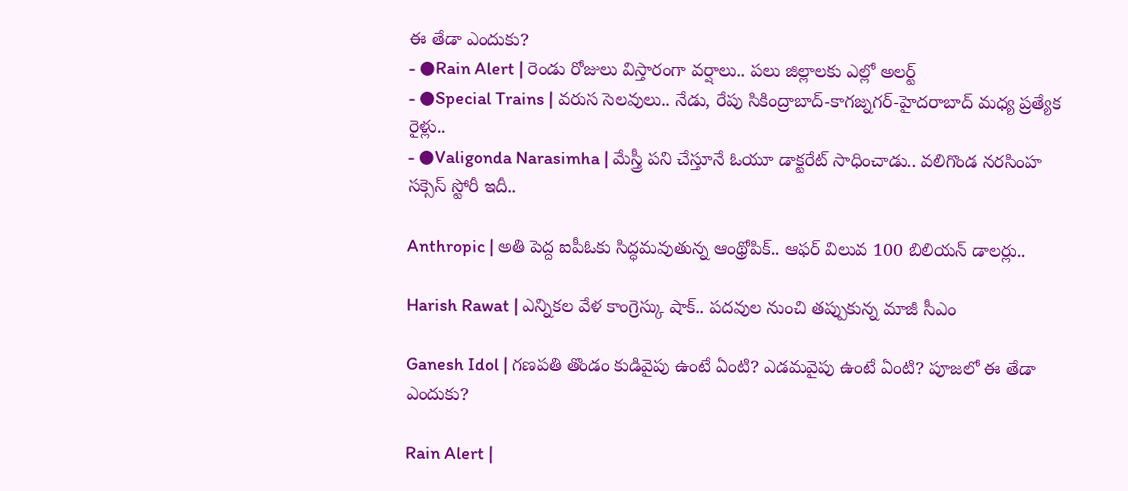ఈ తేడా ఎందుకు?
- ●Rain Alert | రెండు రోజులు విస్తారంగా వర్షాలు.. పలు జిల్లాలకు ఎల్లో అలర్ట్
- ●Special Trains | వరుస సెలవులు.. నేడు, రేపు సికింద్రాబాద్-కాగజ్నగర్-హైదరాబాద్ మధ్య ప్రత్యేక రైళ్లు..
- ●Valigonda Narasimha | మేస్త్రీ పని చేస్తూనే ఓయూ డాక్టరేట్ సాధించాడు.. వలిగొండ నరసింహ సక్సెస్ స్టోరీ ఇదీ..

Anthropic | అతి పెద్ద ఐపీఓకు సిద్ధమవుతున్న ఆంథ్రోపిక్.. ఆఫర్ విలువ 100 బిలియన్ డాలర్లు..

Harish Rawat | ఎన్నికల వేళ కాంగ్రెస్కు షాక్.. పదవుల నుంచి తప్పుకున్న మాజీ సీఎం

Ganesh Idol | గణపతి తొండం కుడివైపు ఉంటే ఏంటి? ఎడమవైపు ఉంటే ఏంటి? పూజలో ఈ తేడా ఎందుకు?

Rain Alert |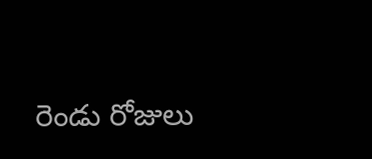రెండు రోజులు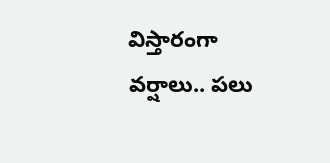విస్తారంగా వర్షాలు.. పలు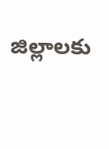జిల్లాలకు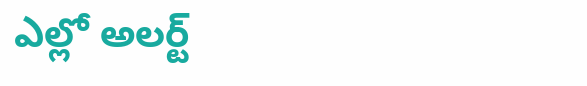ఎల్లో అలర్ట్